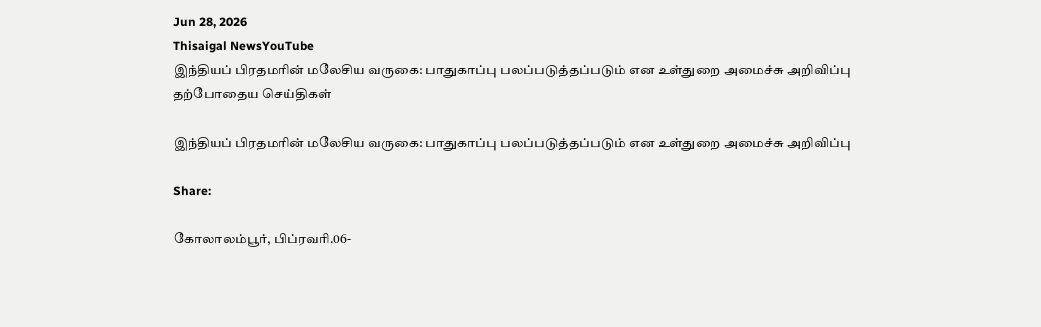Jun 28, 2026
Thisaigal NewsYouTube
இந்தியப் பிரதமரின் மலேசிய வருகை: பாதுகாப்பு பலப்படுத்தப்படும் என உள்துறை அமைச்சு அறிவிப்பு
தற்போதைய செய்திகள்

இந்தியப் பிரதமரின் மலேசிய வருகை: பாதுகாப்பு பலப்படுத்தப்படும் என உள்துறை அமைச்சு அறிவிப்பு

Share:

கோலாலம்பூர், பிப்ரவரி.06-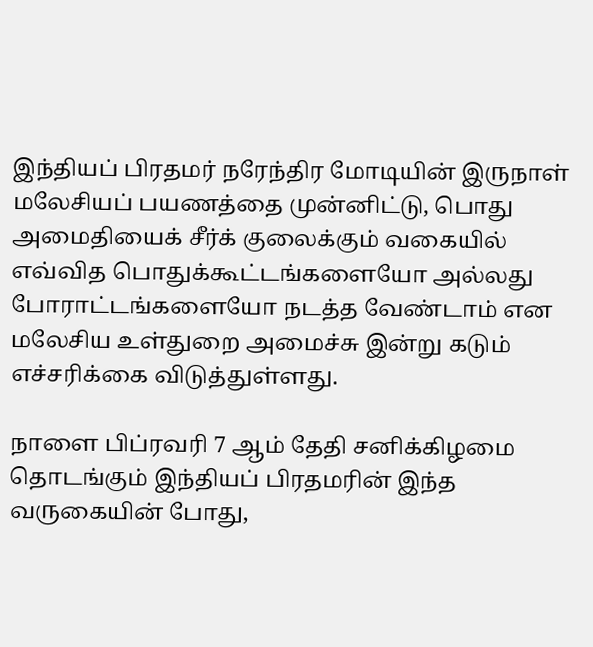இந்தியப் பிரதமர் நரேந்திர மோடியின் இருநாள் மலேசியப் பயணத்தை முன்னிட்டு, பொது அமைதியைக் சீர்க் குலைக்கும் வகையில் எவ்வித பொதுக்கூட்டங்களையோ அல்லது போராட்டங்களையோ நடத்த வேண்டாம் என மலேசிய உள்துறை அமைச்சு இன்று கடும் எச்சரிக்கை விடுத்துள்ளது.

நாளை பிப்ரவரி 7 ஆம் தேதி சனிக்கிழமை தொடங்கும் இந்தியப் பிரதமரின் இந்த வருகையின் போது,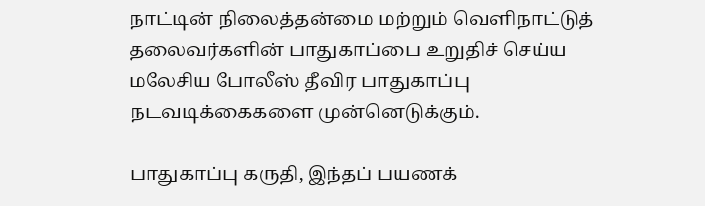நாட்டின் நிலைத்தன்மை மற்றும் வெளிநாட்டுத் தலைவர்களின் பாதுகாப்பை உறுதிச் செய்ய மலேசிய போலீஸ் தீவிர பாதுகாப்பு நடவடிக்கைகளை முன்னெடுக்கும்.

பாதுகாப்பு கருதி, இந்தப் பயணக்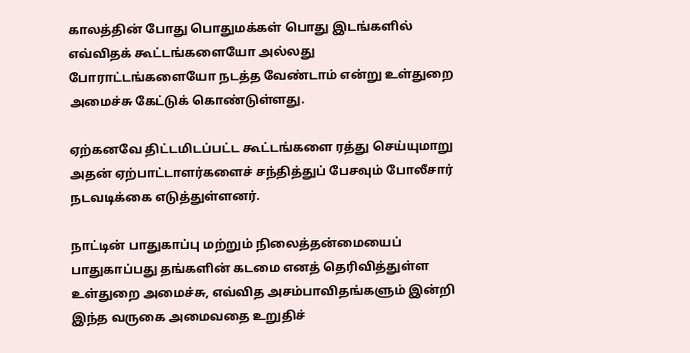காலத்தின் போது பொதுமக்கள் பொது இடங்களில் எவ்விதக் கூட்டங்களையோ அல்லது போராட்டங்களையோ நடத்த வேண்டாம் என்று உள்துறை அமைச்சு கேட்டுக் கொண்டுள்ளது.

ஏற்கனவே திட்டமிடப்பட்ட கூட்டங்களை ரத்து செய்யுமாறு அதன் ஏற்பாட்டாளர்களைச் சந்தித்துப் பேசவும் போலீசார் நடவடிக்கை எடுத்துள்ளனர்.

நாட்டின் பாதுகாப்பு மற்றும் நிலைத்தன்மையைப் பாதுகாப்பது தங்களின் கடமை எனத் தெரிவித்துள்ள உள்துறை அமைச்சு, எவ்வித அசம்பாவிதங்களும் இன்றி இந்த வருகை அமைவதை உறுதிச்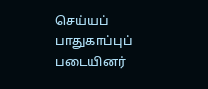செய்யப் பாதுகாப்புப் படையினர்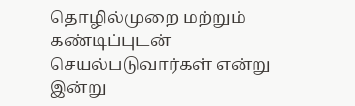தொழில்முறை மற்றும் கண்டிப்புடன் செயல்படுவார்கள் என்று இன்று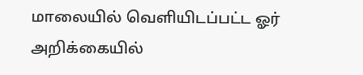மாலையில் வெளியிடப்பட்ட ஓர் அறிக்கையில்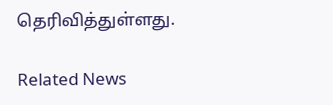தெரிவித்துள்ளது.

Related News